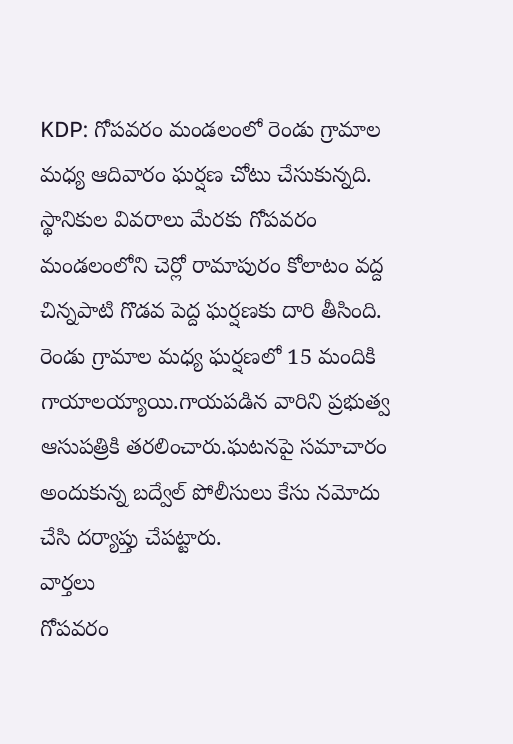KDP: గోపవరం మండలంలో రెండు గ్రామాల మధ్య ఆదివారం ఘర్షణ చోటు చేసుకున్నది. స్థానికుల వివరాలు మేరకు గోపవరం మండలంలోని చెర్లో రామాపురం కోలాటం వద్ద చిన్నపాటి గొడవ పెద్ద ఘర్షణకు దారి తీసింది. రెండు గ్రామాల మధ్య ఘర్షణలో 15 మందికి గాయాలయ్యాయి.గాయపడిన వారిని ప్రభుత్వ ఆసుపత్రికి తరలించారు.ఘటనపై సమాచారం అందుకున్న బద్వేల్ పోలీసులు కేసు నమోదు చేసి దర్యాప్తు చేపట్టారు.
వార్తలు
గోపవరం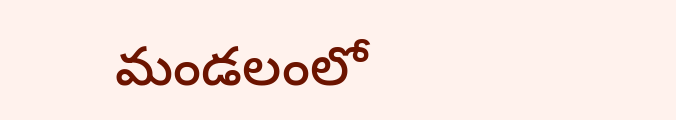మండలంలో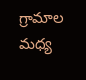గ్రామాల మధ్య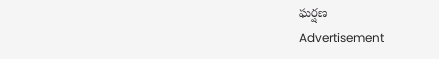ఘర్షణ
Advertisement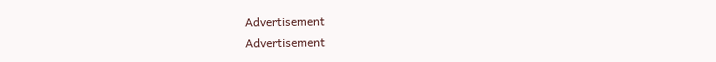Advertisement
Advertisement